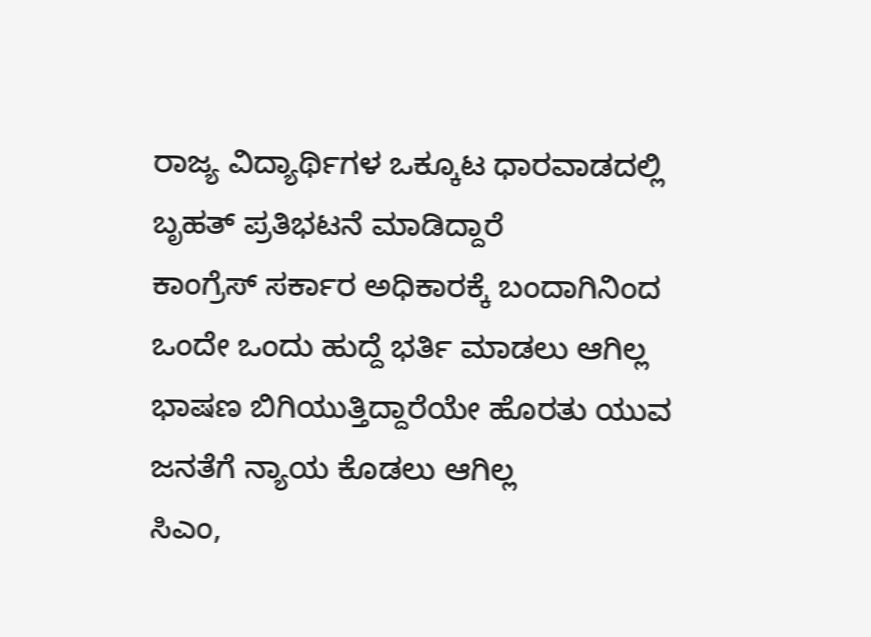ರಾಜ್ಯ ವಿದ್ಯಾರ್ಥಿಗಳ ಒಕ್ಕೂಟ ಧಾರವಾಡದಲ್ಲಿ ಬೃಹತ್ ಪ್ರತಿಭಟನೆ ಮಾಡಿದ್ದಾರೆ
ಕಾಂಗ್ರೆಸ್ ಸರ್ಕಾರ ಅಧಿಕಾರಕ್ಕೆ ಬಂದಾಗಿನಿಂದ ಒಂದೇ ಒಂದು ಹುದ್ದೆ ಭರ್ತಿ ಮಾಡಲು ಆಗಿಲ್ಲ
ಭಾಷಣ ಬಿಗಿಯುತ್ತಿದ್ದಾರೆಯೇ ಹೊರತು ಯುವ ಜನತೆಗೆ ನ್ಯಾಯ ಕೊಡಲು ಆಗಿಲ್ಲ
ಸಿಎಂ,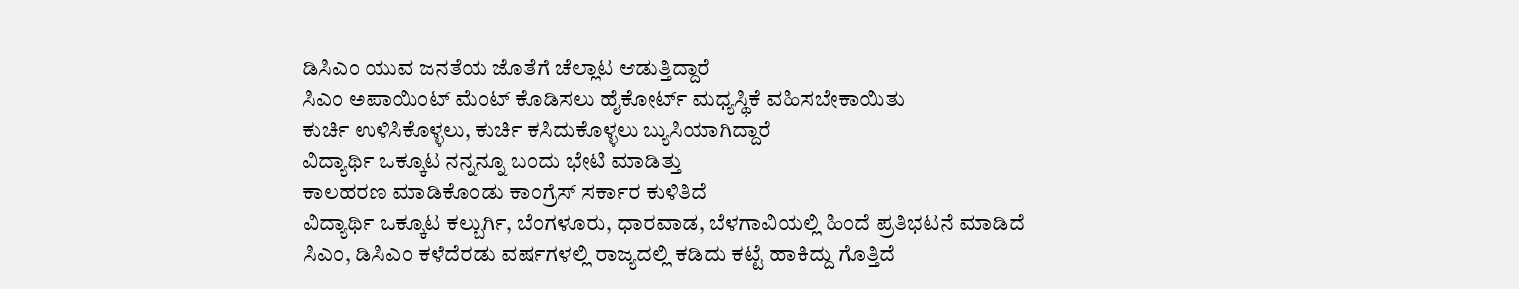ಡಿಸಿಎಂ ಯುವ ಜನತೆಯ ಜೊತೆಗೆ ಚೆಲ್ಲಾಟ ಆಡುತ್ತಿದ್ದಾರೆ
ಸಿಎಂ ಅಪಾಯಿಂಟ್ ಮೆಂಟ್ ಕೊಡಿಸಲು ಹೈಕೋರ್ಟ್ ಮಧ್ಯಸ್ಥಿಕೆ ವಹಿಸಬೇಕಾಯಿತು
ಕುರ್ಚಿ ಉಳಿಸಿಕೊಳ್ಳಲು, ಕುರ್ಚಿ ಕಸಿದುಕೊಳ್ಳಲು ಬ್ಯುಸಿಯಾಗಿದ್ದಾರೆ
ವಿದ್ಯಾರ್ಥಿ ಒಕ್ಕೂಟ ನನ್ನನ್ನೂ ಬಂದು ಭೇಟಿ ಮಾಡಿತ್ತು
ಕಾಲಹರಣ ಮಾಡಿಕೊಂಡು ಕಾಂಗ್ರೆಸ್ ಸರ್ಕಾರ ಕುಳಿತಿದೆ
ವಿದ್ಯಾರ್ಥಿ ಒಕ್ಕೂಟ ಕಲ್ಬುರ್ಗಿ, ಬೆಂಗಳೂರು, ಧಾರವಾಡ, ಬೆಳಗಾವಿಯಲ್ಲಿ ಹಿಂದೆ ಪ್ರತಿಭಟನೆ ಮಾಡಿದೆ
ಸಿಎಂ, ಡಿಸಿಎಂ ಕಳೆದೆರಡು ವರ್ಷಗಳಲ್ಲಿ ರಾಜ್ಯದಲ್ಲಿ ಕಡಿದು ಕಟ್ಟೆ ಹಾಕಿದ್ದು ಗೊತ್ತಿದೆ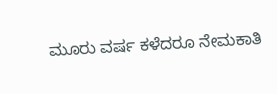ಮೂರು ವರ್ಷ ಕಳೆದರೂ ನೇಮಕಾತಿ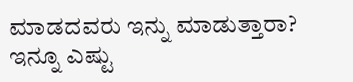ಮಾಡದವರು ಇನ್ನು ಮಾಡುತ್ತಾರಾ?
ಇನ್ನೂ ಎಷ್ಟು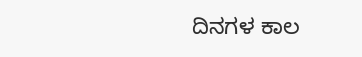ದಿನಗಳ ಕಾಲ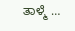ತಾಳ್ಮೆ …